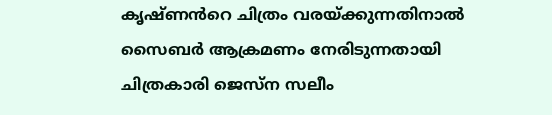കൃഷ്ണൻറെ ചിത്രം വരയ്ക്കുന്നതിനാൽ സൈബർ ആക്രമണം നേരിടുന്നതായി ചിത്രകാരി ജെസ്ന സലീം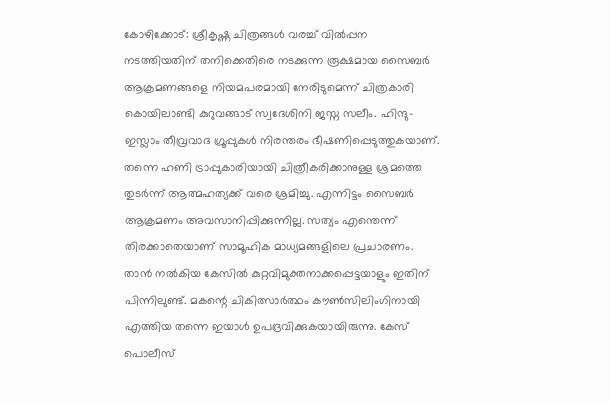കോഴിക്കോട്: ശ്രീകൃഷ്ണ ചിത്രങ്ങൾ വരച്ച് വിൽപ്പന നടത്തിയതിന് തനിക്കെതിരെ നടക്കുന്ന രൂക്ഷമായ സൈബർ ആക്രമണങ്ങളെ നിയമപരമായി നേരിടുമെന്ന് ചിത്രകാരി കൊയിലാണ്ടി കുറുവങ്ങാട് സ്വദേശിനി ജസ്ന സലീം. ഹിന്ദു-ഇസ്ലാം തീവ്രവാദ ഗ്രൂപ്പുകൾ നിരന്തരം ഭീഷണിപ്പെടുത്തുകയാണ്. തന്നെ ഹണി ട്രാപ്പുകാരിയായി ചിത്രീകരിക്കാനുള്ള ശ്രമത്തെ തുടർന്ന് ആത്മഹത്യക്ക് വരെ ശ്രമിച്ചു. എന്നിട്ടം സൈബർ ആക്രമണം അവസാനിപ്പിക്കുന്നില്ല. സത്യം എന്തെന്ന് തിരക്കാതെയാണ് സാമൂഹിക മാധ്യമങ്ങളിലെ പ്രചാരണം. താൻ നൽകിയ കേസിൽ കുറ്റവിമുക്തനാക്കപ്പെട്ടയാളും ഇതിന് പിന്നിലുണ്ട്. മകന്റെ ചികിത്സാർത്ഥം കൗൺസിലിംഗിനായി എത്തിയ തന്നെ ഇയാള്‍ ഉപദ്രവിക്കുകയായിരുന്നു. കേസ് പൊലീസ്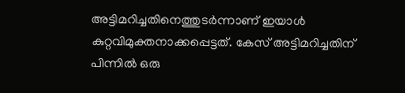അട്ടിമറിച്ചതിനെത്തുടർന്നാണ് ഇയാൾ കുറ്റവിമുക്തനാക്കപ്പെട്ടത്. കേസ് അട്ടിമറിച്ചതിന് പിന്നിൽ ഒരു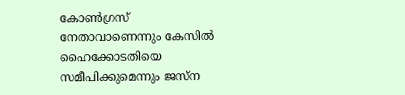കോൺഗ്രസ് നേതാവാണെന്നും കേസിൽ ഹൈക്കോടതിയെ സമീപിക്കുമെന്നും ജസ്ന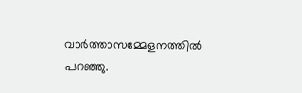വാര്‍ത്താസമ്മേളനത്തില്‍ പറഞ്ഞു.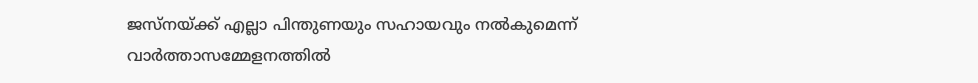ജസ്നയ്ക്ക് എല്ലാ പിന്തുണയും സഹായവും നൽകുമെന്ന് വാർത്താസമ്മേളനത്തിൽ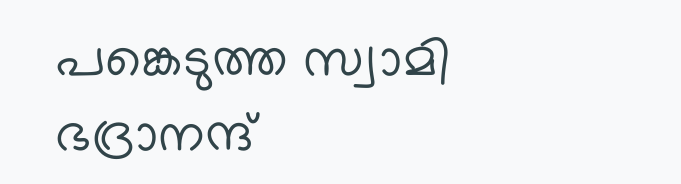പങ്കെടുത്ത സ്വാമി ഭദ്രാനന്ദ്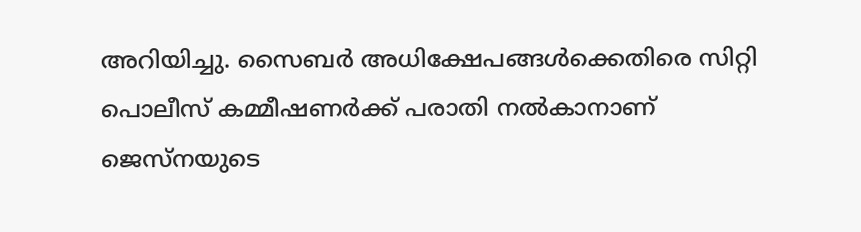അറിയിച്ചു. സൈബർ അധിക്ഷേപങ്ങൾക്കെതിരെ സിറ്റി പൊലീസ് കമ്മീഷണർക്ക് പരാതി നൽകാനാണ് ജെസ്നയുടെ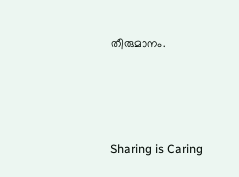തീരുമാനം.




Sharing is Caring